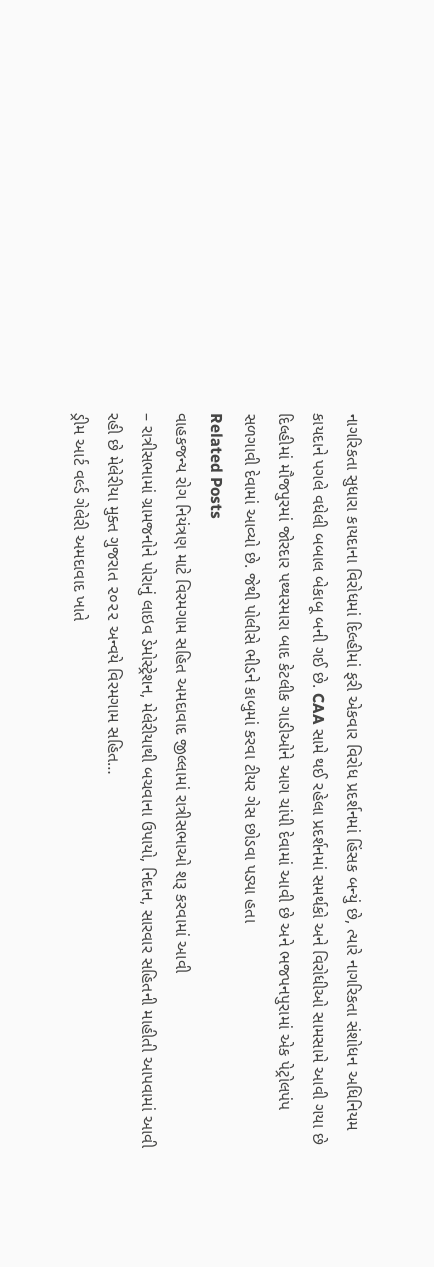નાગરિકતા સુધારા કાયદાના વિરોધમાં દિલ્હીમાં ફરી એકવાર વિરોધ પ્રદર્શનમાં હિંસક બન્યું છે, ત્યારે નાગરિકતા સંશોધન અધિનિયમ કાયદાને પગલે વધેલી બબાલ બેકાબૂ બની ગઈ છે. CAA સામે થઈ રહેલા પ્રદર્શનમાં સમર્થકો અને વિરોધીઓ સામસામે આવી ગયા છે દિલ્હીમાં મૌજપુરમાં જોરદાર પથ્થરમારા બાદ કેટલીક ગાડીઓને આગ ચાંપી દેવામાં આવી છે અને ભજપનપુરામાં એક પેટ્રોલપંપ સળગાવી દેવામાં આવ્યો છે. જેથી પોલીસે ભીડને કાબુમાં કરવા ટીયર ગેસ છોડવા પડ્યા હતા
Related Posts
વાહકજન્ય રોગ નિયંત્રણ માટે વિરમગામ સહિત અમદાવાદ જીલ્લામાં રાત્રીસભાઓ શરૂ કરવામાં આવી
– રાત્રીસભામાં ગ્રામજનોને પોરાનું લાઇવ ડેમોસ્ટ્રેશન, મેલેરીયાથી બચવાના ઉપાયો, નિદાન, સારવાર સહિતની માહીતી આપવામાં આવી રહી છે મેલેરીયા મુક્ત ગુજરાત ૨૦૨૨ અન્વયે વિરમગામ સહિત…
ડ્રીમ આર્ટ વર્લ્ડ ગેલેરી અમદાવાદ ખાતે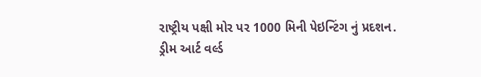રાષ્ટ્રીય પક્ષી મોર પર 1000 મિની પેઇન્ટિંગ નું પ્રદશન.
ડ્રીમ આર્ટ વર્લ્ડ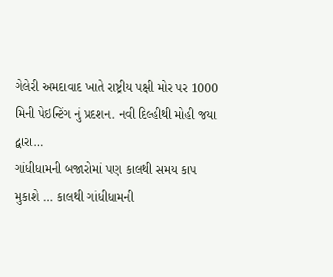ગેલેરી અમદાવાદ ખાતે રાષ્ટ્રીય પક્ષી મોર પર 1000 મિની પેઇન્ટિંગ નું પ્રદશન. નવી દિલ્હીથી મોહી જયા દ્વારા…
ગાંધીધામની બજારોમાં પણ કાલથી સમય કાપ મુકાશે … કાલથી ગાંધીધામની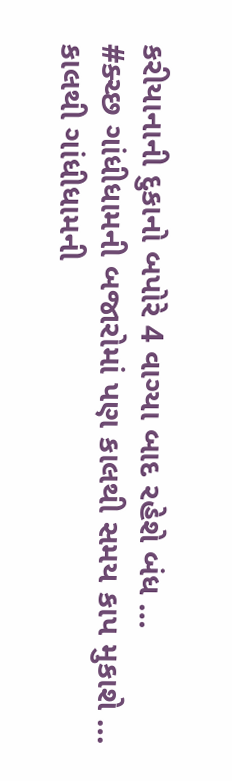કરીયાનાની દુકાનો બપોરે 4 વાગ્યા બાદ રહેશે બંધ …
#ક્ચ્છ ગાંધીધામની બજારોમાં પણ કાલથી સમય કાપ મુકાશે … કાલથી ગાંધીધામની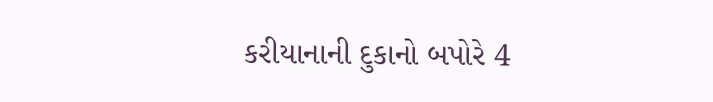કરીયાનાની દુકાનો બપોરે 4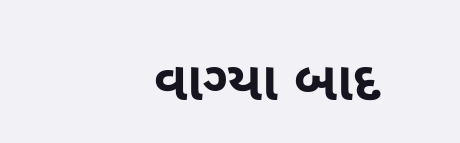વાગ્યા બાદ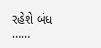રહેશે બંધ ……